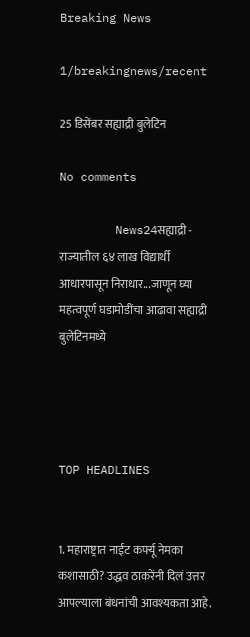Breaking News

1/breakingnews/recent

25 डिसेंबर सह्याद्री बुलेटिन

No comments

        News24सह्याद्री - राज्यातील ६४ लाख विद्यार्थी आधारपासून निराधार...जाणून घ्या महत्वपूर्ण घडामोडींचा आढावा सह्याद्री बुलेटिनमध्ये




TOP HEADLINES


1. महाराष्ट्रात नाईट कर्फ्यू नेमका कशासाठी? उद्धव ठाकरेंनी दिलं उत्तर
आपल्याला बंधनांची आवश्यकता आहे.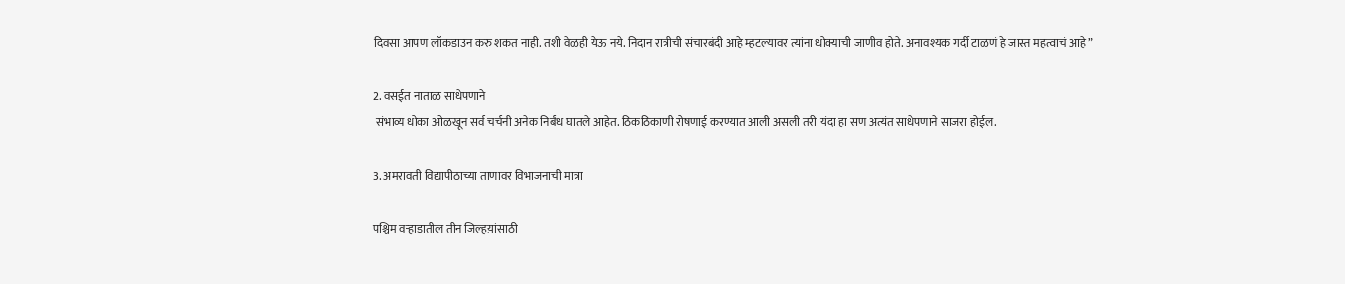दिवसा आपण लॉकडाउन करु शकत नाही. तशी वेळही येऊ नये. निदान रात्रीची संचारबंदी आहे म्हटल्यावर त्यांना धोक्याची जाणीव होते. अनावश्यक गर्दी टाळणं हे जास्त महत्वाचं आहे”

2. वसईत नाताळ साधेपणाने
 संभाव्य धोका ओळखून सर्व चर्चनी अनेक निर्बंध घातले आहेत. ठिकठिकाणी रोषणाई करण्यात आली असली तरी यंदा हा सण अत्यंत साधेपणाने साजरा होईल.

3. अमरावती विद्यापीठाच्या ताणावर विभाजनाची मात्रा

पश्चिम वऱ्हाडातील तीन जिल्हय़ांसाठी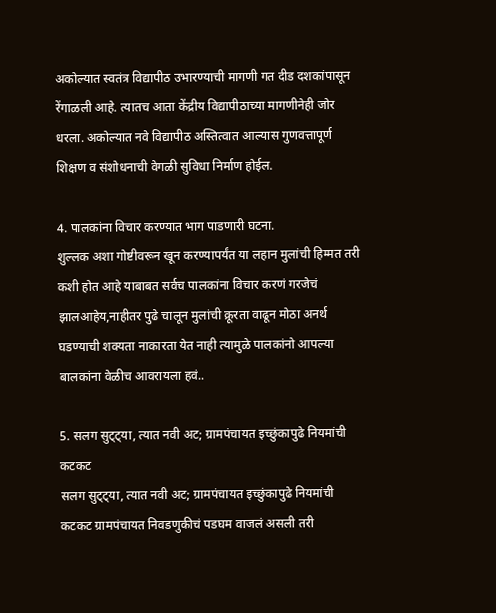अकोल्यात स्वतंत्र विद्यापीठ उभारण्याची मागणी गत दीड दशकांपासून रेंगाळली आहे. त्यातच आता केंद्रीय विद्यापीठाच्या मागणीनेही जोर धरला. अकोल्यात नवे विद्यापीठ अस्तित्वात आल्यास गुणवत्तापूर्ण शिक्षण व संशोधनाची वेगळी सुविधा निर्माण होईल.

4. पालकांना विचार करण्यात भाग पाडणारी घटना.
शुल्लक अशा गोष्टीवरून खून करण्यापर्यंत या लहान मुलांची हिम्मत तरी कशी होत आहे याबाबत सर्वच पालकांना विचार करणं गरजेचं झालआहेय,नाहीतर पुढे चालून मुलांची क्रूरता वाढून मोठा अनर्थ घडण्याची शक्यता नाकारता येत नाही त्यामुळे पालकांनो आपल्या बालकांना वेळीच आवरायला हवं..

5. सलग सुट्ट्या, त्यात नवी अट; ग्रामपंचायत इच्छुंकापुढे नियमांची कटकट
सलग सुट्ट्या, त्यात नवी अट; ग्रामपंचायत इच्छुंकापुढे नियमांची कटकट ग्रामपंचायत निवडणुकीचं पडघम वाजलं असली तरी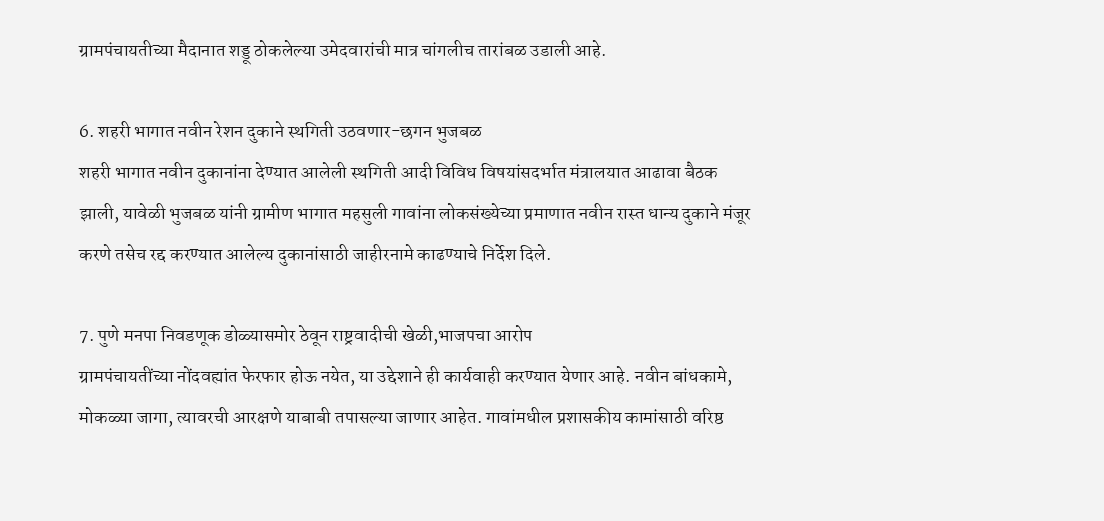ग्रामपंचायतीच्या मैदानात शड्डू ठोकलेल्या उमेदवारांची मात्र चांगलीच तारांबळ उडाली आहे.

6. शहरी भागात नवीन रेशन दुकाने स्थगिती उठवणार-छगन भुजबळ
शहरी भागात नवीन दुकानांना देण्यात आलेली स्थगिती आदी विविध विषयांसदर्भात मंत्रालयात आढावा बैठक झाली, यावेळी भुजबळ यांनी ग्रामीण भागात महसुली गावांना लोकसंख्येच्या प्रमाणात नवीन रास्त धान्य दुकाने मंजूर करणे तसेच रद्द करण्यात आलेल्य दुकानांसाठी जाहीरनामे काढण्याचे निर्देश दिले.

7. पुणे मनपा निवडणूक डोळ्यासमोर ठेवून राष्ट्रवादीची खेळी,भाजपचा आरोप
ग्रामपंचायतींच्या नोंदवह्यांत फेरफार होऊ नयेत, या उद्देशाने ही कार्यवाही करण्यात येणार आहे. नवीन बांधकामे, मोकळ्या जागा, त्यावरची आरक्षणे याबाबी तपासल्या जाणार आहेत. गावांमधील प्रशासकीय कामांसाठी वरिष्ठ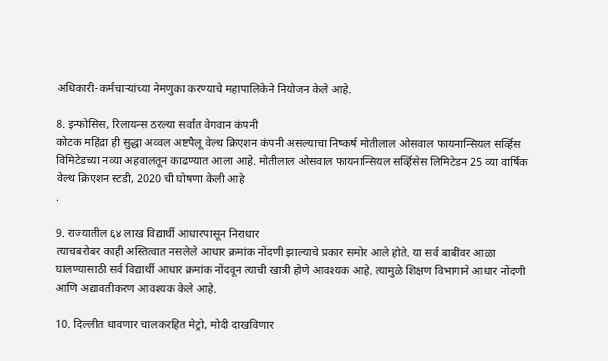अधिकारी-कर्मचाऱ्यांच्या नेमणुका करण्याचे महापालिकेने नियोजन केले आहे.

8. इन्फोसिस, रिलायन्स ठरल्या सर्वांत वेगवान कंपनी
कोटक महिंद्रा ही सुद्धा अव्वल अष्टपैलू वेल्थ क्रिएशन कंपनी असल्याचा निष्कर्ष मोतीलाल ओसवाल फायनान्सियल सर्व्हिस विमिटेडच्या नव्या अहवालतून काढण्यात आला आहे. मोतीलाल ओसवाल फायनान्सियल सर्व्हिसेस लिमिटेडन 25 व्या वार्षिक वेल्थ क्रिएशन स्टडी, 2020 ची घोषणा केली आहे
.

9. राज्यातील ६४ लाख विद्यार्थी आधारपासून निराधार
त्याचबरोबर काही अस्तित्वात नसलेले आधार क्रमांक नोंदणी झाल्याचे प्रकार समोर आले होते. या सर्व बाबींवर आळा घालण्यासाठी सर्व विद्यार्थी आधार क्रमांक नोंदवून त्याची खात्री होणे आवश्यक आहे. त्यामुळे शिक्षण विभागाने आधार नोंदणी आणि अद्यावतीकरण आवश्यक केले आहे.

10. दिल्लीत धावणार चालकरहित मेट्रो, मोदी दाखविणार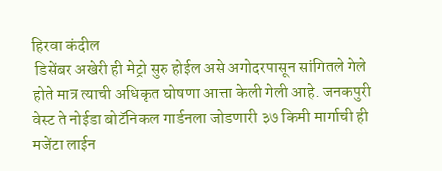हिरवा कंदील
 डिसेंबर अखेरी ही मेट्रो सुरु होईल असे अगोदरपासून सांगितले गेले होते मात्र त्याची अधिकृत घोषणा आत्ता केली गेली आहे. जनकपुरी वेस्ट ते नोईडा बोटॅनिकल गार्डनला जोडणारी ३७ किमी मार्गाची ही मजेंटा लाईन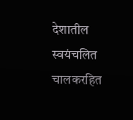देशातील स्वयंचलित चालकरहित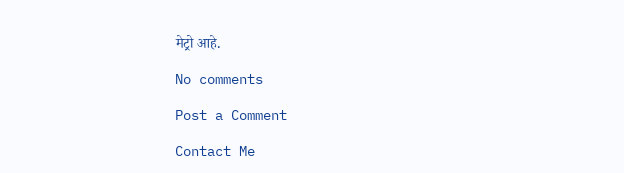मेट्रो आहे.

No comments

Post a Comment

Contact Me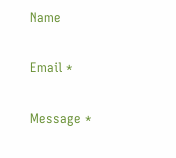Name

Email *

Message *